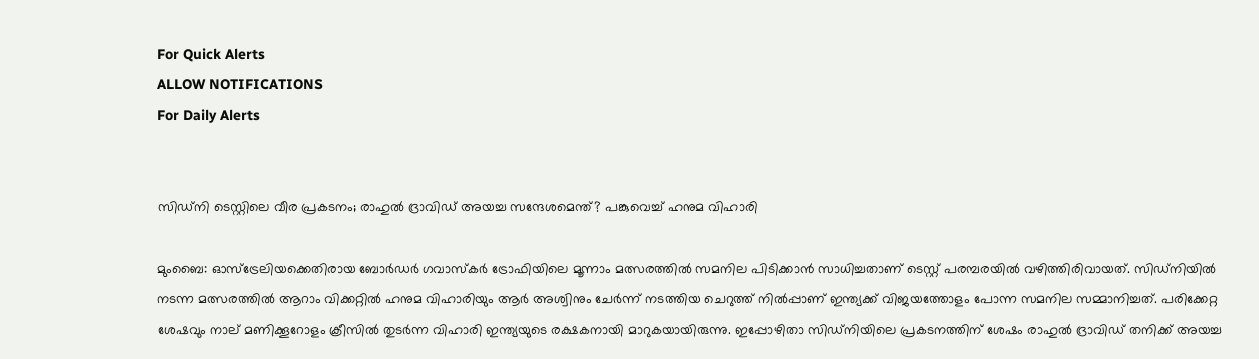For Quick Alerts
ALLOW NOTIFICATIONS
For Daily Alerts


സിഡ്‌നി ടെസ്റ്റിലെ വീര പ്രകടനം; രാഹുല്‍ ദ്രാവിഡ് അയച്ച സന്ദേശമെന്ത്? പങ്കുവെച്ച് ഹനുമ വിഹാരി

മുംബൈ: ഓസ്‌ട്രേലിയക്കെതിരായ ബോര്‍ഡര്‍ ഗവാസ്‌കര്‍ ട്രോഫിയിലെ മൂന്നാം മത്സരത്തില്‍ സമനില പിടിക്കാന്‍ സാധിച്ചതാണ് ടെസ്റ്റ് പരമ്പരയില്‍ വഴിത്തിരിവായത്. സിഡ്‌നിയില്‍ നടന്ന മത്സരത്തില്‍ ആറാം വിക്കറ്റില്‍ ഹനുമ വിഹാരിയും ആര്‍ അശ്വിനും ചേര്‍ന്ന് നടത്തിയ ചെറുത്ത് നില്‍പ്പാണ് ഇന്ത്യക്ക് വിജയത്തോളം പോന്ന സമനില സമ്മാനിച്ചത്. പരിക്കേറ്റ ശേഷവും നാല് മണിക്കൂറോളം ക്രീസില്‍ തുടര്‍ന്ന വിഹാരി ഇന്ത്യയുടെ രക്ഷകനായി മാറുകയായിരുന്നു. ഇപ്പോഴിതാ സിഡ്‌നിയിലെ പ്രകടനത്തിന് ശേഷം രാഹുല്‍ ദ്രാവിഡ് തനിക്ക് അയച്ച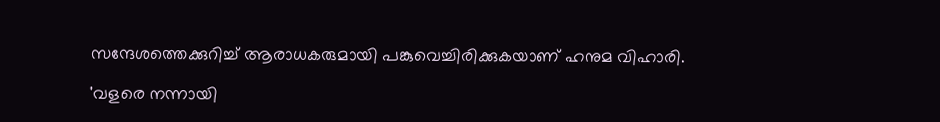സന്ദേശത്തെക്കുറിച്ച് ആരാധകരുമായി പങ്കുവെച്ചിരിക്കുകയാണ് ഹനുമ വിഹാരി.

'വളരെ നന്നായി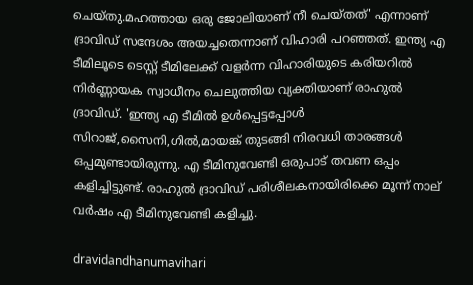ചെയ്തു.മഹത്തായ ഒരു ജോലിയാണ് നീ ചെയ്തത്' എന്നാണ് ദ്രാവിഡ് സന്ദേശം അയച്ചതെന്നാണ് വിഹാരി പറഞ്ഞത്. ഇന്ത്യ എ ടീമിലൂടെ ടെസ്റ്റ് ടീമിലേക്ക് വളര്‍ന്ന വിഹാരിയുടെ കരിയറില്‍ നിര്‍ണ്ണായക സ്വാധീനം ചെലുത്തിയ വ്യക്തിയാണ് രാഹുല്‍ ദ്രാവിഡ്. 'ഇന്ത്യ എ ടീമില്‍ ഉള്‍പ്പെട്ടപ്പോള്‍ സിറാജ്,സൈനി,ഗില്‍,മായങ്ക് തുടങ്ങി നിരവധി താരങ്ങള്‍ ഒപ്പമുണ്ടായിരുന്നു. എ ടീമിനുവേണ്ടി ഒരുപാട് തവണ ഒപ്പം കളിച്ചിട്ടുണ്ട്. രാഹുല്‍ ദ്രാവിഡ് പരിശീലകനായിരിക്കെ മൂന്ന് നാല് വര്‍ഷം എ ടീമിനുവേണ്ടി കളിച്ചു.

dravidandhanumavihari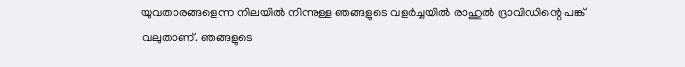യുവതാരങ്ങളെന്ന നിലയില്‍ നിന്നുള്ള ഞങ്ങളുടെ വളര്‍ച്ചയില്‍ രാഹുല്‍ ദ്രാവിഡിന്റെ പങ്ക് വലുതാണ്. ഞങ്ങളുടെ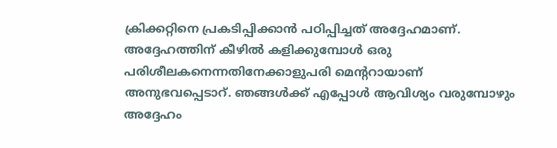ക്രിക്കറ്റിനെ പ്രകടിപ്പിക്കാന്‍ പഠിപ്പിച്ചത് അദ്ദേഹമാണ്. അദ്ദേഹത്തിന് കീഴില്‍ കളിക്കുമ്പോള്‍ ഒരു പരിശീലകനെന്നതിനേക്കാളുപരി മെന്ററായാണ് അനുഭവപ്പെടാറ്. ഞങ്ങള്‍ക്ക് എപ്പോള്‍ ആവിശ്യം വരുമ്പോഴും അദ്ദേഹം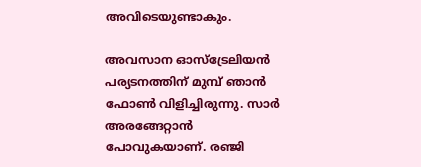അവിടെയുണ്ടാകും.

അവസാന ഓസ്‌ട്രേലിയന്‍ പര്യടനത്തിന് മുമ്പ് ഞാന്‍ ഫോണ്‍ വിളിച്ചിരുന്നു. സാര്‍ അരങ്ങേറ്റാന്‍ പോവുകയാണ്. രഞ്ജി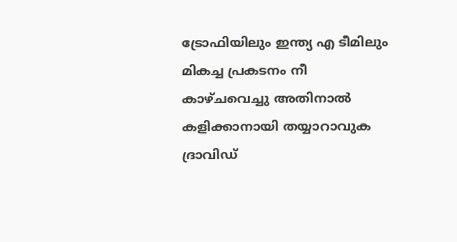ട്രോഫിയിലും ഇന്ത്യ എ ടീമിലും മികച്ച പ്രകടനം നീ കാഴ്ചവെച്ചു അതിനാല്‍ കളിക്കാനായി തയ്യാറാവുക ദ്രാവിഡ്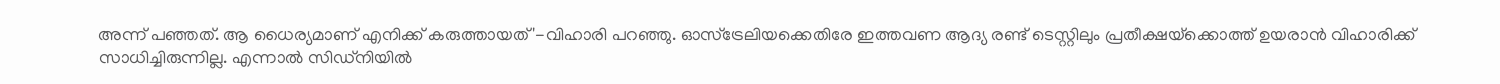അന്ന് പഞ്ഞത്. ആ ധൈര്യമാണ് എനിക്ക് കരുത്തായത്'-വിഹാരി പറഞ്ഞു. ഓസ്‌ട്രേലിയക്കെതിരേ ഇത്തവണ ആദ്യ രണ്ട് ടെസ്റ്റിലും പ്രതീക്ഷയ്‌ക്കൊത്ത് ഉയരാന്‍ വിഹാരിക്ക് സാധിച്ചിരുന്നില്ല. എന്നാല്‍ സിഡ്‌നിയില്‍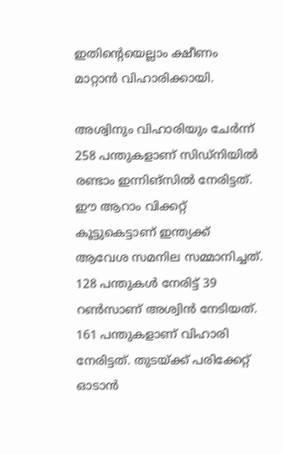ഇതിന്റെയെല്ലാം ക്ഷീണം മാറ്റാന്‍ വിഹാരിക്കായി.

അശ്വിനും വിഹാരിയും ചേര്‍ന്ന് 258 പന്തുകളാണ് സിഡ്‌നിയില്‍ രണ്ടാം ഇന്നിങ്‌സില്‍ നേരിട്ടത്. ഈ ആറാം വിക്കറ്റ് കൂട്ടുകെട്ടാണ് ഇന്ത്യക്ക് ആവേശ സമനില സമ്മാനിച്ചത്. 128 പന്തുകള്‍ നേരിട്ട് 39 റണ്‍സാണ് അശ്വിന്‍ നേടിയത്. 161 പന്തുകളാണ് വിഹാരി നേരിട്ടത്. തുടയ്ക്ക് പരിക്കേറ്റ് ഓടാന്‍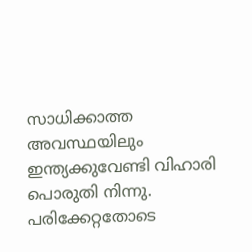സാധിക്കാത്ത അവസ്ഥയിലും ഇന്ത്യക്കുവേണ്ടി വിഹാരി പൊരുതി നിന്നു. പരിക്കേറ്റതോടെ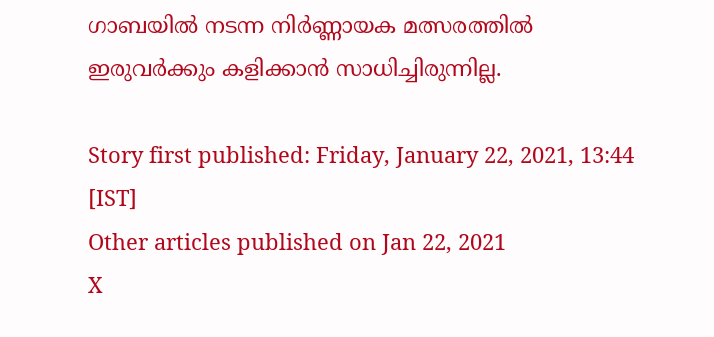ഗാബയില്‍ നടന്ന നിര്‍ണ്ണായക മത്സരത്തില്‍ ഇരുവര്‍ക്കും കളിക്കാന്‍ സാധിച്ചിരുന്നില്ല.

Story first published: Friday, January 22, 2021, 13:44 [IST]
Other articles published on Jan 22, 2021
X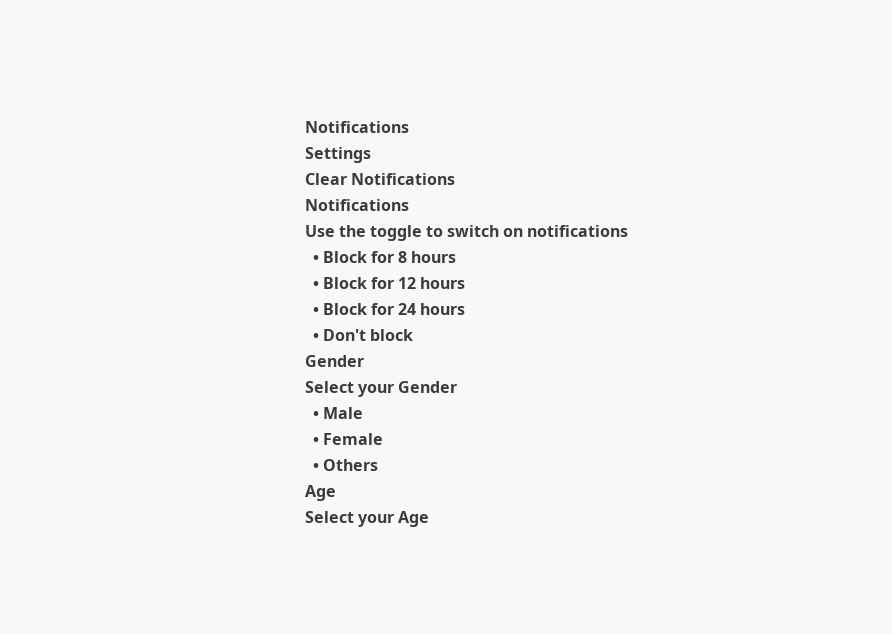Notifications
Settings
Clear Notifications
Notifications
Use the toggle to switch on notifications
  • Block for 8 hours
  • Block for 12 hours
  • Block for 24 hours
  • Don't block
Gender
Select your Gender
  • Male
  • Female
  • Others
Age
Select your Age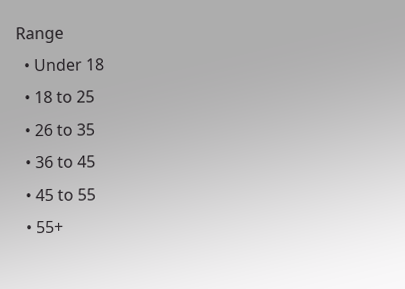Range
  • Under 18
  • 18 to 25
  • 26 to 35
  • 36 to 45
  • 45 to 55
  • 55+